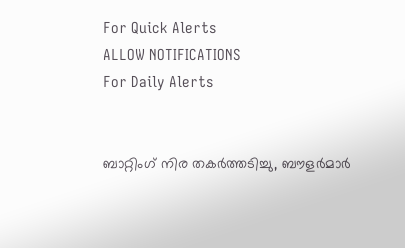For Quick Alerts
ALLOW NOTIFICATIONS
For Daily Alerts


ബാറ്റിംഗ് നിര തകർത്തടിച്ചു, ബൗളർമാർ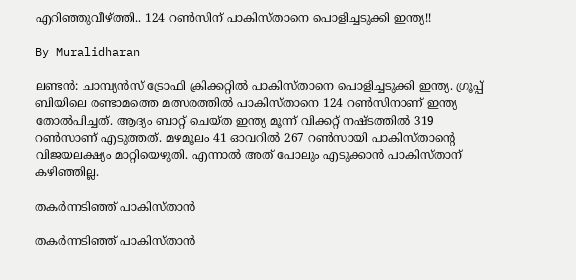എറിഞ്ഞുവീഴ്ത്തി.. 124 റൺസിന് പാകിസ്താനെ പൊളിച്ചടുക്കി ഇന്ത്യ!!

By Muralidharan

ലണ്ടൻ: ചാമ്പ്യൻസ് ട്രോഫി ക്രിക്കറ്റിൽ പാകിസ്താനെ പൊളിച്ചടുക്കി ഇന്ത്യ. ഗ്രൂപ്പ് ബിയിലെ രണ്ടാമത്തെ മത്സരത്തിൽ പാകിസ്താനെ 124 റൺസിനാണ് ഇന്ത്യ തോൽപിച്ചത്. ആദ്യം ബാറ്റ് ചെയ്ത ഇന്ത്യ മൂന്ന് വിക്കറ്റ് നഷ്ടത്തിൽ 319 റൺസാണ് എടുത്തത്. മഴമൂലം 41 ഓവറിൽ 267 റൺസായി പാകിസ്താന്റെ വിജയലക്ഷ്യം മാറ്റിയെഴുതി. എന്നാൽ അത് പോലും എടുക്കാൻ പാകിസ്താന് കഴിഞ്ഞില്ല.

തകർന്നടിഞ്ഞ് പാകിസ്താൻ

തകർന്നടിഞ്ഞ് പാകിസ്താൻ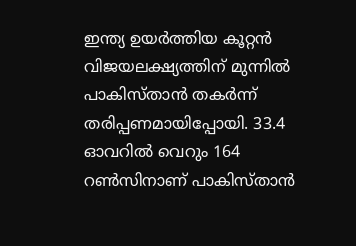ഇന്ത്യ ഉയർത്തിയ കൂറ്റൻ വിജയലക്ഷ്യത്തിന് മുന്നിൽ പാകിസ്താൻ തകർന്ന് തരിപ്പണമായിപ്പോയി. 33.4 ഓവറിൽ വെറും 164 റൺസിനാണ് പാകിസ്താൻ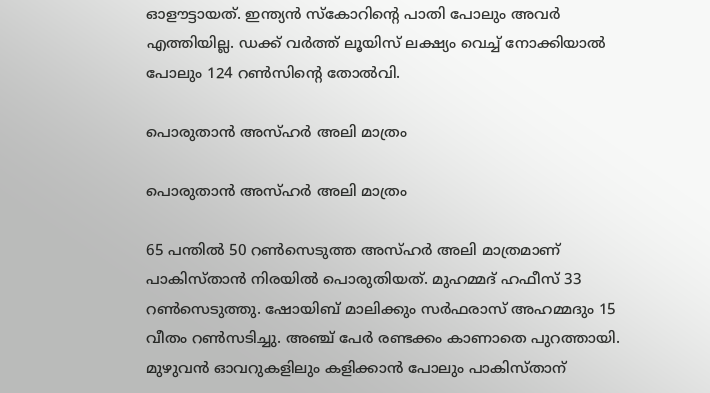ഓളൗട്ടായത്. ഇന്ത്യൻ സ്കോറിന്റെ പാതി പോലും അവർ എത്തിയില്ല. ഡക്ക് വർത്ത് ലൂയിസ് ലക്ഷ്യം വെച്ച് നോക്കിയാൽ പോലും 124 റണ്‍സിന്റെ തോൽവി.

പൊരുതാൻ അസ്ഹർ അലി മാത്രം

പൊരുതാൻ അസ്ഹർ അലി മാത്രം

65 പന്തിൽ 50 റൺസെടുത്ത അസ്ഹർ അലി മാത്രമാണ് പാകിസ്താൻ നിരയിൽ പൊരുതിയത്. മുഹമ്മദ് ഹഫീസ് 33 റൺസെടുത്തു. ഷോയിബ് മാലിക്കും സർഫരാസ് അഹമ്മദും 15 വീതം റൺസടിച്ചു. അഞ്ച് പേർ രണ്ടക്കം കാണാതെ പുറത്തായി. മുഴുവൻ ഓവറുകളിലും കളിക്കാൻ പോലും പാകിസ്താന്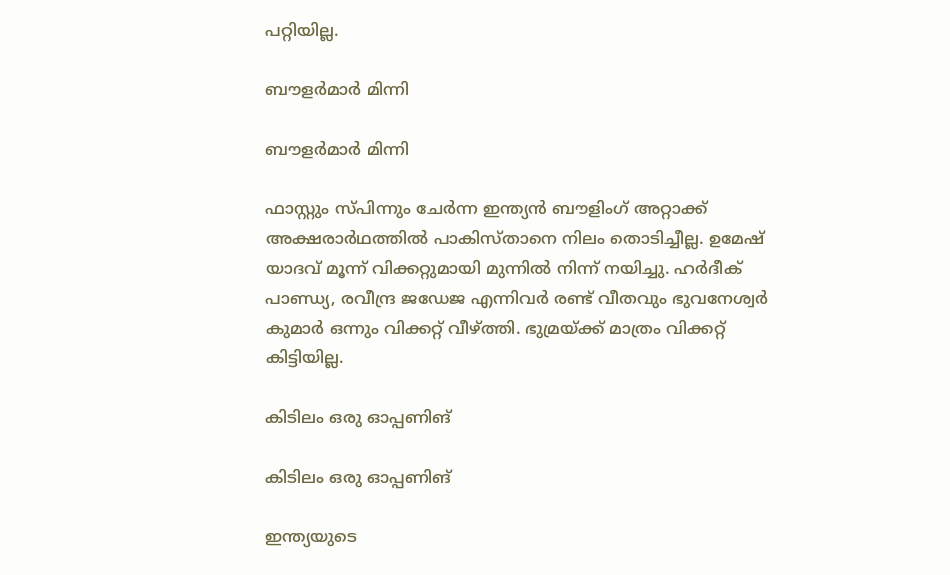പറ്റിയില്ല.

ബൗളർമാർ മിന്നി

ബൗളർമാർ മിന്നി

ഫാസ്റ്റും സ്പിന്നും ചേർന്ന ഇന്ത്യൻ ബൗളിംഗ് അറ്റാക്ക് അക്ഷരാർഥത്തിൽ പാകിസ്താനെ നിലം തൊടിച്ചീല്ല. ഉമേഷ് യാദവ് മൂന്ന് വിക്കറ്റുമായി മുന്നിൽ നിന്ന് നയിച്ചു. ഹർദീക് പാണ്ഡ്യ, രവീന്ദ്ര ജഡേജ എന്നിവർ രണ്ട് വീതവും ഭുവനേശ്വർ കുമാർ ഒന്നും വിക്കറ്റ് വീഴ്ത്തി. ഭുമ്രയ്ക്ക് മാത്രം വിക്കറ്റ് കിട്ടിയില്ല.

കിടിലം ഒരു ഓപ്പണിങ്

കിടിലം ഒരു ഓപ്പണിങ്

ഇന്ത്യയുടെ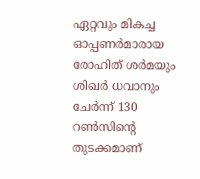ഏറ്റവും മികച്ച ഓപ്പണർമാരായ രോഹിത് ശർമയും ശിഖർ ധവാനും ചേർന്ന് 130 റൺസിന്റെ തുടക്കമാണ്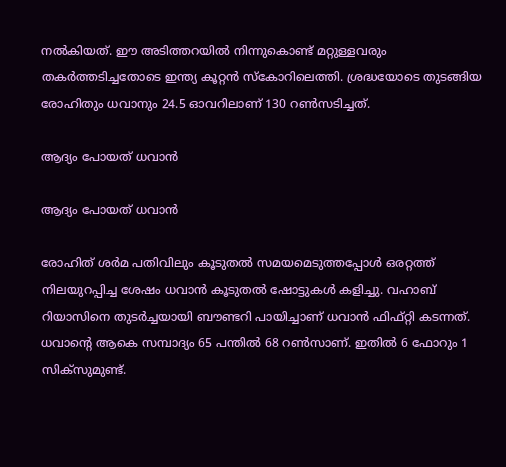നൽകിയത്. ഈ അടിത്തറയിൽ നിന്നുകൊണ്ട് മറ്റുള്ളവരും തകർത്തടിച്ചതോടെ ഇന്ത്യ കൂറ്റൻ സ്കോറിലെത്തി. ശ്രദ്ധയോടെ തുടങ്ങിയ രോഹിതും ധവാനും 24.5 ഓവറിലാണ് 130 റൺസടിച്ചത്.

ആദ്യം പോയത് ധവാന്‍

ആദ്യം പോയത് ധവാന്‍

രോഹിത് ശർമ പതിവിലും കൂടുതൽ സമയമെടുത്തപ്പോൾ ഒരറ്റത്ത് നിലയുറപ്പിച്ച ശേഷം ധവാൻ കൂടുതൽ ഷോട്ടുകൾ കളിച്ചു. വഹാബ് റിയാസിനെ തുടർച്ചയായി ബൗണ്ടറി പായിച്ചാണ് ധവാൻ ഫിഫ്റ്റി കടന്നത്. ധവാന്റെ ആകെ സമ്പാദ്യം 65 പന്തിൽ 68 റൺസാണ്. ഇതിൽ 6 ഫോറും 1 സിക്സുമുണ്ട്.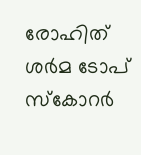രോഹിത് ശർമ ടോപ് സ്കോറർ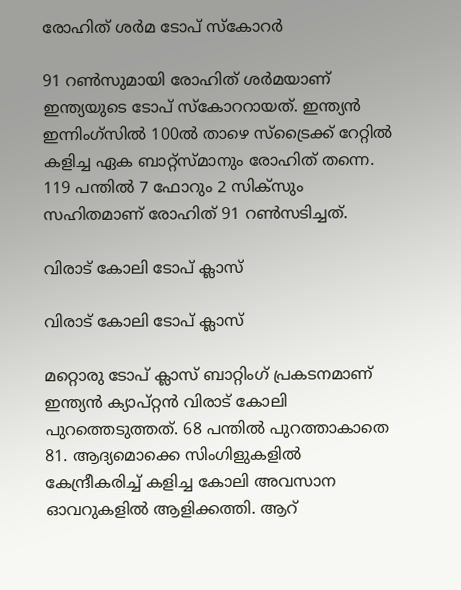രോഹിത് ശർമ ടോപ് സ്കോറർ

91 റൺസുമായി രോഹിത് ശർമയാണ് ഇന്ത്യയുടെ ടോപ് സ്കോററായത്. ഇന്ത്യൻ ഇന്നിംഗ്സിൽ 100ൽ താഴെ സ്ട്രൈക്ക് റേറ്റിൽ കളിച്ച ഏക ബാറ്റ്സ്മാനും രോഹിത് തന്നെ. 119 പന്തിൽ 7 ഫോറും 2 സിക്സും സഹിതമാണ് രോഹിത് 91 റൺസടിച്ചത്.

വിരാട് കോലി ടോപ് ക്ലാസ്

വിരാട് കോലി ടോപ് ക്ലാസ്

മറ്റൊരു ടോപ് ക്ലാസ് ബാറ്റിംഗ് പ്രകടനമാണ് ഇന്ത്യൻ ക്യാപ്റ്റൻ വിരാട് കോലി പുറത്തെടുത്തത്. 68 പന്തിൽ പുറത്താകാതെ 81. ആദ്യമൊക്കെ സിംഗിളുകളിൽ കേന്ദ്രീകരിച്ച് കളിച്ച കോലി അവസാന ഓവറുകളിൽ ആളിക്കത്തി. ആറ്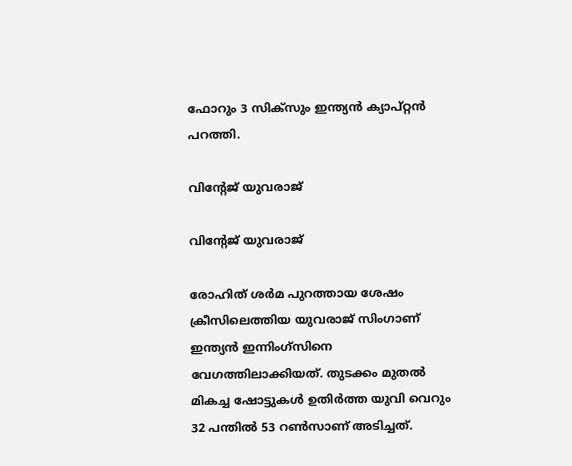ഫോറും 3 സിക്സും ഇന്ത്യൻ ക്യാപ്റ്റൻ പറത്തി.

വിന്റേജ് യുവരാജ്

വിന്റേജ് യുവരാജ്

രോഹിത് ശർമ പുറത്തായ ശേഷം ക്രീസിലെത്തിയ യുവരാജ് സിംഗാണ് ഇന്ത്യൻ ഇന്നിംഗ്സിനെ വേഗത്തിലാക്കിയത്. തുടക്കം മുതൽ മികച്ച ഷോട്ടുകൾ ഉതിർത്ത യുവി വെറും 32 പന്തിൽ 53 റൺസാണ് അടിച്ചത്.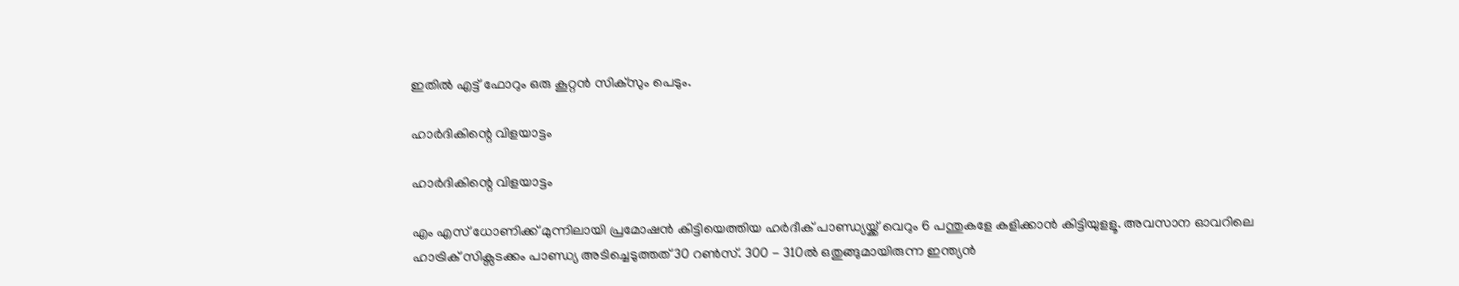ഇതിൽ എട്ട് ഫോറും ഒരു കൂറ്റൻ സിക്സും പെടും.

ഹാര്‍ദികിന്റെ വിളയാട്ടം

ഹാര്‍ദികിന്റെ വിളയാട്ടം

എം എസ് ധോണിക്ക് മുന്നിലായി പ്രമോഷൻ കിട്ടിയെത്തിയ ഹർദീക് പാണ്ഡ്യയ്ക്ക് വെറും 6 പന്തുകളേ കളിക്കാന്‍ കിട്ടിയുളളൂ. അവസാന ഓവറിലെ ഹാട്രിക് സിക്സടക്കം പാണ്ഡ്യ അടിച്ചെടുത്തത് 30 റൺസ്. 300 - 310ൽ ഒതുങ്ങുമായിരുന്ന ഇന്ത്യൻ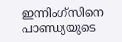ഇന്നിംഗ്സിനെ പാണ്ഡ്യയുടെ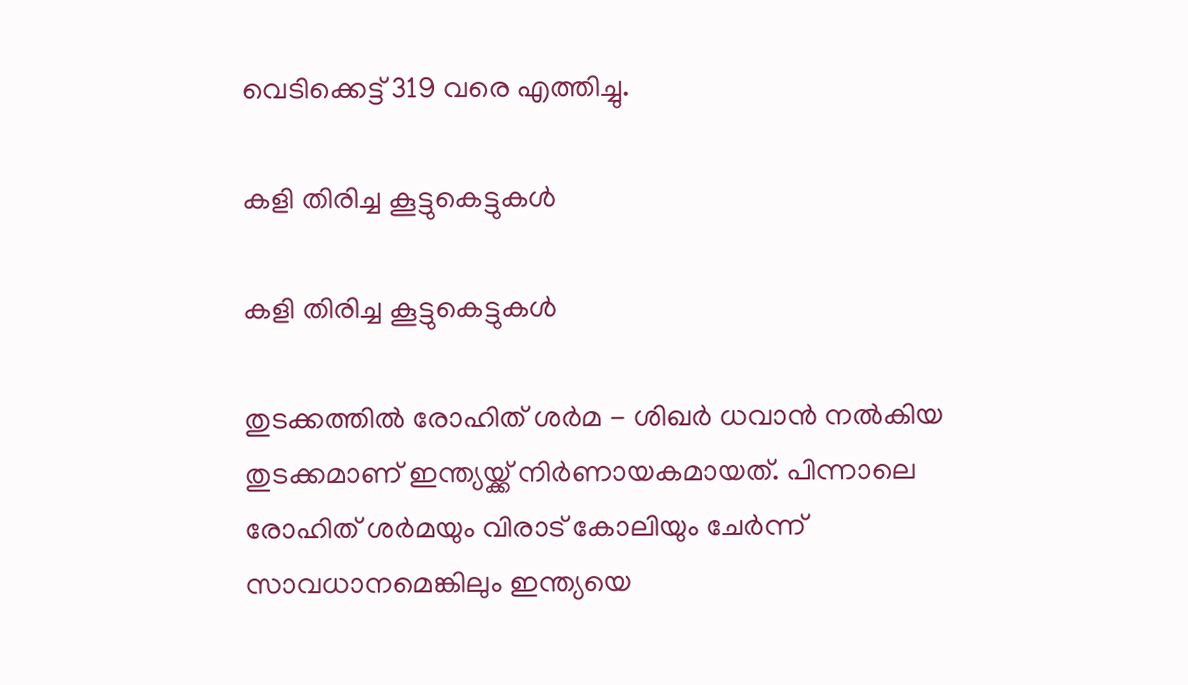വെടിക്കെട്ട് 319 വരെ എത്തിച്ചു.

കളി തിരിച്ച കൂട്ടുകെട്ടുകൾ

കളി തിരിച്ച കൂട്ടുകെട്ടുകൾ

തുടക്കത്തിൽ രോഹിത് ശർമ - ശിഖർ ധവാൻ നൽകിയ തുടക്കമാണ് ഇന്ത്യയ്ക്ക് നിർണായകമായത്. പിന്നാലെ രോഹിത് ശർമയും വിരാട് കോലിയും ചേർന്ന് സാവധാനമെങ്കിലും ഇന്ത്യയെ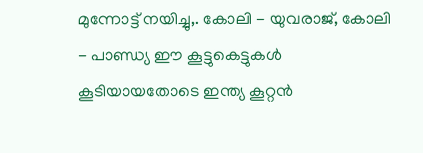മുന്നോട്ട് നയിച്ചു,. കോലി - യുവരാജ്, കോലി - പാണ്ഡ്യ ഈ കൂട്ടുകെട്ടുകൾ കൂടിയായതോടെ ഇന്ത്യ കൂറ്റൻ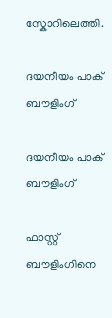സ്കോറിലെത്തി.

ദയനീയം പാക് ബൗളിംഗ്

ദയനീയം പാക് ബൗളിംഗ്

ഫാസ്റ്റ് ബൗളിംഗിനെ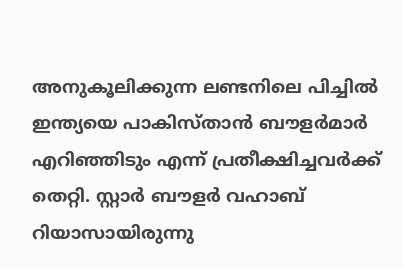അനുകൂലിക്കുന്ന ലണ്ടനിലെ പിച്ചിൽ ഇന്ത്യയെ പാകിസ്താൻ ബൗളർമാർ എറിഞ്ഞിടും എന്ന് പ്രതീക്ഷിച്ചവർക്ക് തെറ്റി. സ്റ്റാർ ബൗളർ വഹാബ് റിയാസായിരുന്നു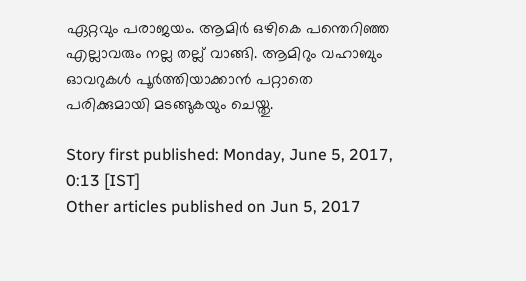ഏറ്റവും പരാജയം. ആമിർ ഒഴികെ പന്തെറിഞ്ഞ എല്ലാവരും നല്ല തല്ല് വാങ്ങി. ആമിറും വഹാബും ഓവറുകൾ പൂർത്തിയാക്കാൻ പറ്റാതെ പരിക്കുമായി മടങ്ങുകയും ചെയ്തു.

Story first published: Monday, June 5, 2017, 0:13 [IST]
Other articles published on Jun 5, 2017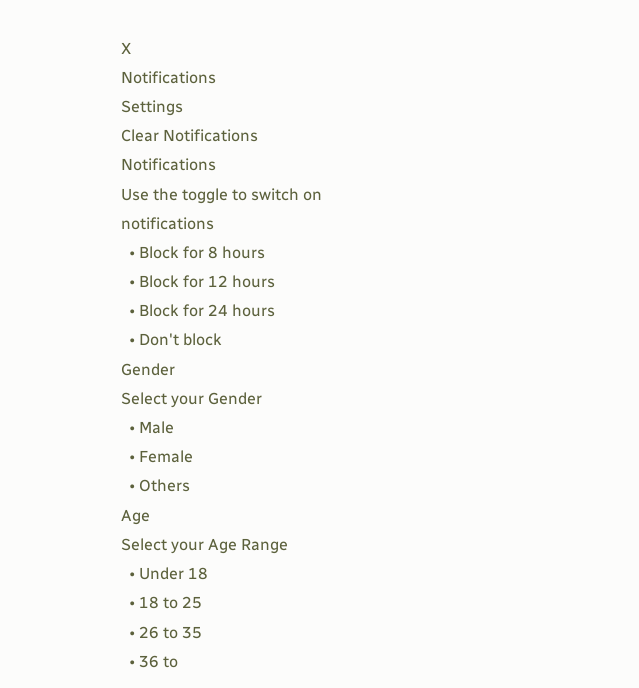X
Notifications
Settings
Clear Notifications
Notifications
Use the toggle to switch on notifications
  • Block for 8 hours
  • Block for 12 hours
  • Block for 24 hours
  • Don't block
Gender
Select your Gender
  • Male
  • Female
  • Others
Age
Select your Age Range
  • Under 18
  • 18 to 25
  • 26 to 35
  • 36 to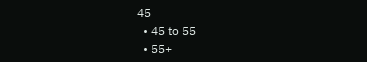45
  • 45 to 55
  • 55+